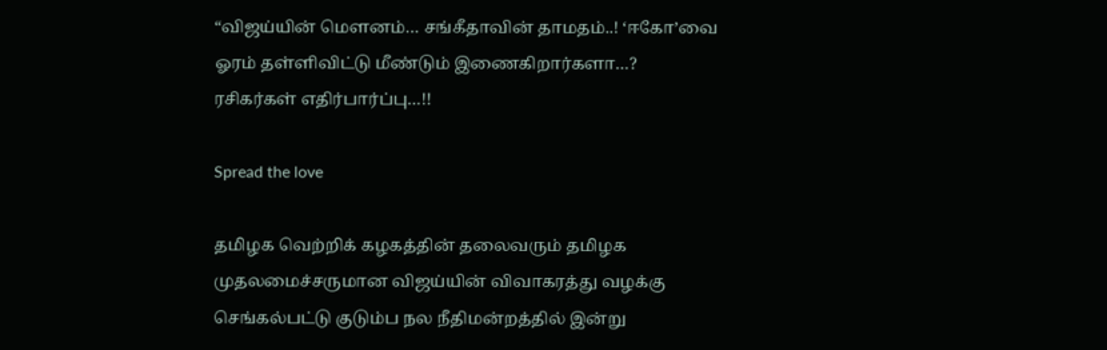“விஜய்யின் மௌனம்… சங்கீதாவின் தாமதம்..! ‘ஈகோ’வை ஓரம் தள்ளிவிட்டு மீண்டும் இணைகிறார்களா…? ரசிகர்கள் எதிர்பார்ப்பு…!!

Spread the love

தமிழக வெற்றிக் கழகத்தின் தலைவரும் தமிழக முதலமைச்சருமான விஜய்யின் விவாகரத்து வழக்கு செங்கல்பட்டு குடும்ப நல நீதிமன்றத்தில் இன்று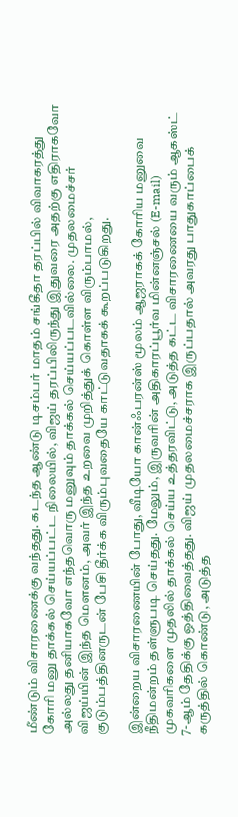மீண்டும் விசாரணைக்கு வந்தது. கடந்த ஆண்டு டிசம்பர் மாதம் சங்கீதா தரப்பில் விவாகரத்து கோரி மனு தாக்கல் செய்யப்பட்ட நிலையில், விஜய் தரப்பிலிருந்து இதுவரை அதற்கு எதிராகவோ அல்லது தனியாகவோ எந்தவொரு மனுவும் தாக்கல் செய்யப்படவில்லை. முதலமைச்சர் விஜய்யின் இந்த மௌனம், அவர் இந்த உறவை முறித்துக் கொள்ள விரும்பாமல், குடும்பத்தினருடன் பேசி தீர்க்க விரும்புவதையே காட்டுவதாகக் கூறப்படுகிறது.

இன்றைய விசாரணையின் போது, வீடியோ கான்ஃபரன்ஸ் மூலம் ஆஜராகக் கோரிய மனுவை நீதிமன்றம் தள்ளுபடி செய்தது. மேலும், இருவரின் அதிகாரப்பூர்வ மின்னஞ்சல் (E-mail) முகவரிகளை முதலில் தாக்கல் செய்ய உத்தரவிட்டு, அடுத்த கட்ட விசாரணையை வரும் ஆகஸ்ட் 7-ஆம் தேதிக்கு ஒத்திவைத்தது. விஜய் முதலமைச்சராக இருப்பதால் அவரது பாதுகாப்பைக் கருத்தில் கொண்டு, அடுத்த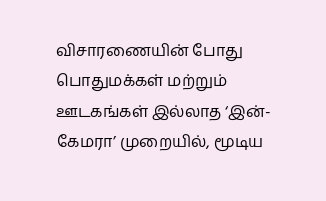விசாரணையின் போது பொதுமக்கள் மற்றும் ஊடகங்கள் இல்லாத ‘இன்-கேமரா’ முறையில், மூடிய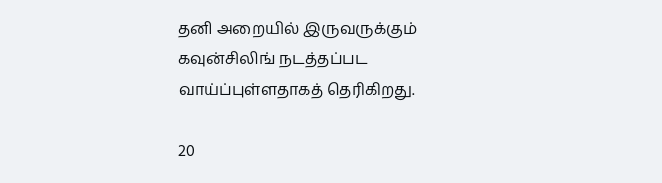தனி அறையில் இருவருக்கும் கவுன்சிலிங் நடத்தப்பட வாய்ப்புள்ளதாகத் தெரிகிறது.

20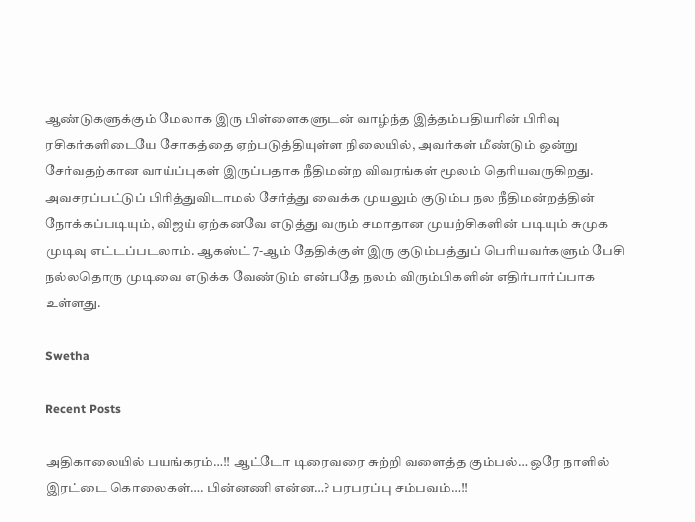ஆண்டுகளுக்கும் மேலாக இரு பிள்ளைகளுடன் வாழ்ந்த இத்தம்பதியரின் பிரிவு ரசிகர்களிடையே சோகத்தை ஏற்படுத்தியுள்ள நிலையில், அவர்கள் மீண்டும் ஒன்று சேர்வதற்கான வாய்ப்புகள் இருப்பதாக நீதிமன்ற விவரங்கள் மூலம் தெரியவருகிறது. அவசரப்பட்டுப் பிரித்துவிடாமல் சேர்த்து வைக்க முயலும் குடும்ப நல நீதிமன்றத்தின் நோக்கப்படியும், விஜய் ஏற்கனவே எடுத்து வரும் சமாதான முயற்சிகளின் படியும் சுமுக முடிவு எட்டப்படலாம். ஆகஸ்ட் 7-ஆம் தேதிக்குள் இரு குடும்பத்துப் பெரியவர்களும் பேசி நல்லதொரு முடிவை எடுக்க வேண்டும் என்பதே நலம் விரும்பிகளின் எதிர்பார்ப்பாக உள்ளது.

Swetha

Recent Posts

அதிகாலையில் பயங்கரம்…!! ஆட்டோ டிரைவரை சுற்றி வளைத்த கும்பல்… ஒரே நாளில் இரட்டை கொலைகள்…. பின்னணி என்ன…? பரபரப்பு சம்பவம்…!!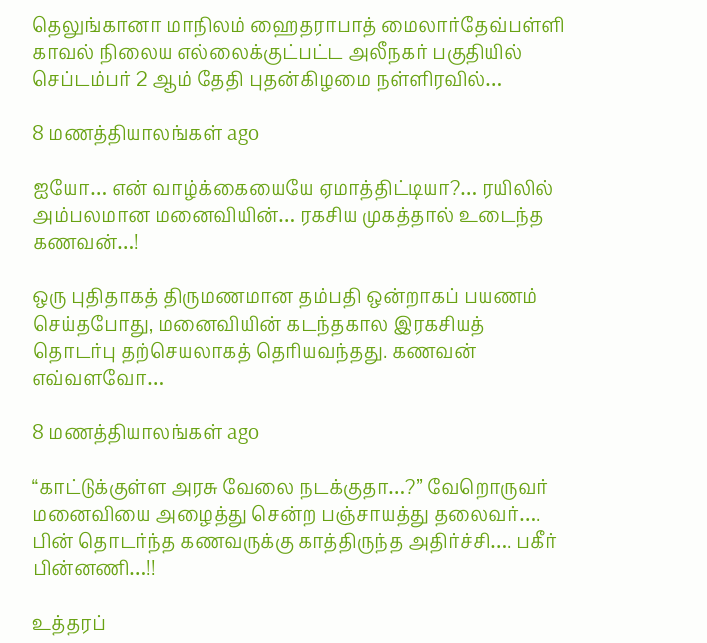தெலுங்கானா மாநிலம் ஹைதராபாத் மைலார்தேவ்பள்ளி காவல் நிலைய எல்லைக்குட்பட்ட அலீநகர் பகுதியில் செப்டம்பர் 2 ஆம் தேதி புதன்கிழமை நள்ளிரவில்…

8 மணத்தியாலங்கள் ago

ஐயோ… என் வாழ்க்கையையே ஏமாத்திட்டியா?… ரயிலில் அம்பலமான மனைவியின்… ரகசிய முகத்தால் உடைந்த கணவன்…!

ஒரு புதிதாகத் திருமணமான தம்பதி ஒன்றாகப் பயணம் செய்தபோது, மனைவியின் கடந்தகால இரகசியத் தொடர்பு தற்செயலாகத் தெரியவந்தது. கணவன் எவ்வளவோ…

8 மணத்தியாலங்கள் ago

“காட்டுக்குள்ள அரசு வேலை நடக்குதா…?” வேறொருவர் மனைவியை அழைத்து சென்ற பஞ்சாயத்து தலைவர்…. பின் தொடர்ந்த கணவருக்கு காத்திருந்த அதிர்ச்சி…. பகீர் பின்னணி…!!

உத்தரப்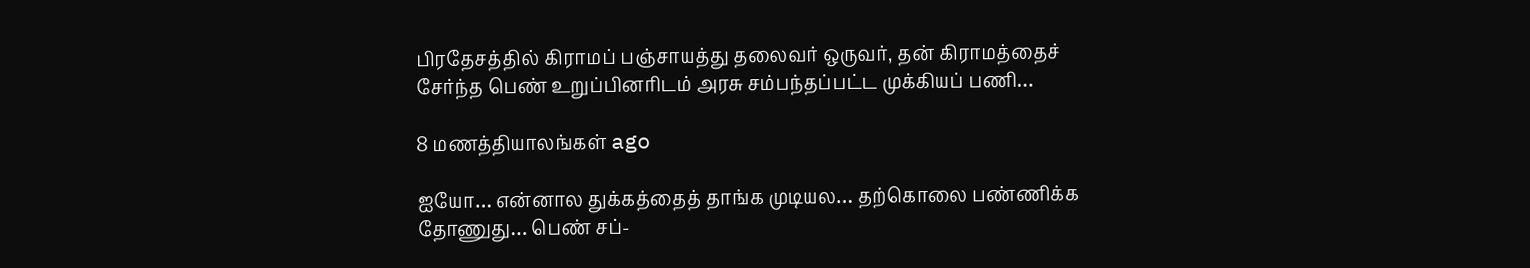பிரதேசத்தில் கிராமப் பஞ்சாயத்து தலைவர் ஒருவர், தன் கிராமத்தைச் சேர்ந்த பெண் உறுப்பினரிடம் அரசு சம்பந்தப்பட்ட முக்கியப் பணி…

8 மணத்தியாலங்கள் ago

ஐயோ… என்னால துக்கத்தைத் தாங்க முடியல… தற்கொலை பண்ணிக்க தோணுது… பெண் சப்-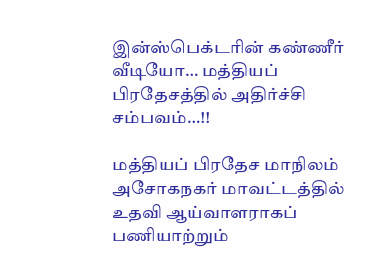இன்ஸ்பெக்டரின் கண்ணீர் வீடியோ… மத்தியப் பிரதேசத்தில் அதிர்ச்சி சம்பவம்…!!

மத்தியப் பிரதேச மாநிலம் அசோகநகர் மாவட்டத்தில் உதவி ஆய்வாளராகப் பணியாற்றும்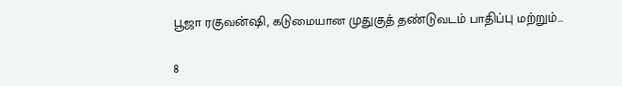பூஜா ரகுவன்ஷி, கடுமையான முதுகுத் தண்டுவடம் பாதிப்பு மற்றும்…

8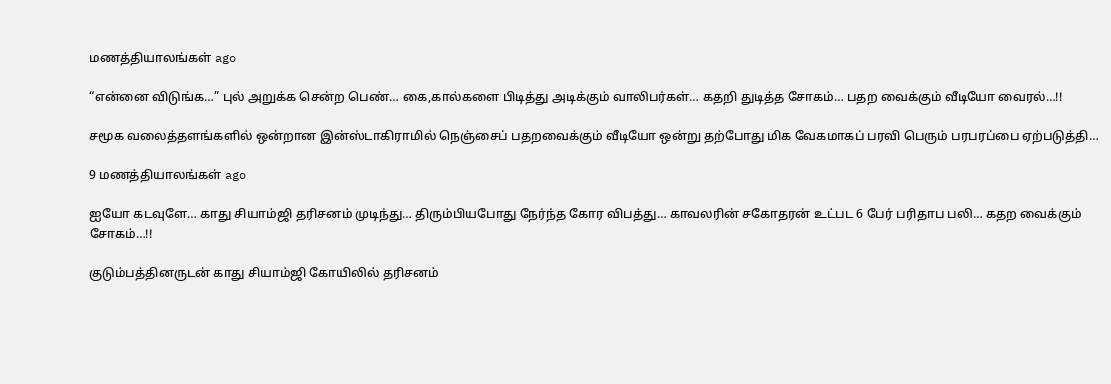மணத்தியாலங்கள் ago

“என்னை விடுங்க…” புல் அறுக்க சென்ற பெண்… கை,கால்களை பிடித்து அடிக்கும் வாலிபர்கள்… கதறி துடித்த சோகம்… பதற வைக்கும் வீடியோ வைரல்…!!

சமூக வலைத்தளங்களில் ஒன்றான இன்ஸ்டாகிராமில் நெஞ்சைப் பதறவைக்கும் வீடியோ ஒன்று தற்போது மிக வேகமாகப் பரவி பெரும் பரபரப்பை ஏற்படுத்தி…

9 மணத்தியாலங்கள் ago

ஐயோ கடவுளே… காது சியாம்ஜி தரிசனம் முடிந்து… திரும்பியபோது நேர்ந்த கோர விபத்து… காவலரின் சகோதரன் உட்பட 6 பேர் பரிதாப பலி… கதற வைக்கும் சோகம்…!!

குடும்பத்தினருடன் காது சியாம்ஜி கோயிலில் தரிசனம்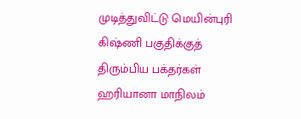முடித்துவிட்டு மெயின்புரி கிஷ்ணி பகுதிக்குத் திரும்பிய பக்தர்கள் ஹரியானா மாநிலம்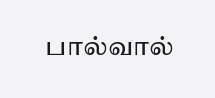பால்வால்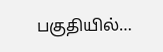பகுதியில்…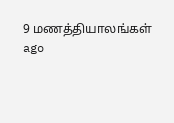9 மணத்தியாலங்கள் ago